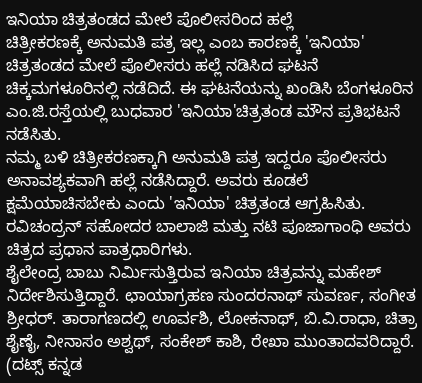ಇನಿಯಾ ಚಿತ್ರತಂಡದ ಮೇಲೆ ಪೊಲೀಸರಿಂದ ಹಲ್ಲೆ
ಚಿತ್ರೀಕರಣಕ್ಕೆ ಅನುಮತಿ ಪತ್ರ ಇಲ್ಲ ಎಂಬ ಕಾರಣಕ್ಕೆ 'ಇನಿಯಾ' ಚಿತ್ರತಂಡದ ಮೇಲೆ ಪೊಲೀಸರು ಹಲ್ಲೆ ನಡಿಸಿದ ಘಟನೆ ಚಿಕ್ಕಮಗಳೂರಿನಲ್ಲಿ ನಡೆದಿದೆ. ಈ ಘಟನೆಯನ್ನು ಖಂಡಿಸಿ ಬೆಂಗಳೂರಿನ ಎಂ.ಜಿ.ರಸ್ತೆಯಲ್ಲಿ ಬುಧವಾರ 'ಇನಿಯಾ'ಚಿತ್ರತಂಡ ಮೌನ ಪ್ರತಿಭಟನೆ ನಡೆಸಿತು.
ನಮ್ಮ ಬಳಿ ಚಿತ್ರೀಕರಣಕ್ಕಾಗಿ ಅನುಮತಿ ಪತ್ರ ಇದ್ದರೂ ಪೊಲೀಸರು ಅನಾವಶ್ಯಕವಾಗಿ ಹಲ್ಲೆ ನಡೆಸಿದ್ದಾರೆ. ಅವರು ಕೂಡಲೆ ಕ್ಷಮೆಯಾಚಿಸಬೇಕು ಎಂದು 'ಇನಿಯಾ' ಚಿತ್ರತಂಡ ಆಗ್ರಹಿಸಿತು. ರವಿಚಂದ್ರನ್ ಸಹೋದರ ಬಾಲಾಜಿ ಮತ್ತು ನಟಿ ಪೂಜಾಗಾಂಧಿ ಅವರು ಚಿತ್ರದ ಪ್ರಧಾನ ಪಾತ್ರಧಾರಿಗಳು.
ಶೈಲೇಂದ್ರ ಬಾಬು ನಿರ್ಮಿಸುತ್ತಿರುವ ಇನಿಯಾ ಚಿತ್ರವನ್ನು ಮಹೇಶ್ ನಿರ್ದೇಶಿಸುತ್ತಿದ್ದಾರೆ. ಛಾಯಾಗ್ರಹಣ ಸುಂದರನಾಥ್ ಸುವರ್ಣ, ಸಂಗೀತ ಶ್ರೀಧರ್. ತಾರಾಗಣದಲ್ಲಿ ಊರ್ವಶಿ, ಲೋಕನಾಥ್, ಬಿ.ವಿ.ರಾಧಾ, ಚಿತ್ರಾ ಶೈಣೈ, ನೀನಾಸಂ ಅಶ್ವಥ್, ಸಂಕೇಶ್ ಕಾಶಿ, ರೇಖಾ ಮುಂತಾದವರಿದ್ದಾರೆ.
(ದಟ್ಸ್ ಕನ್ನಡ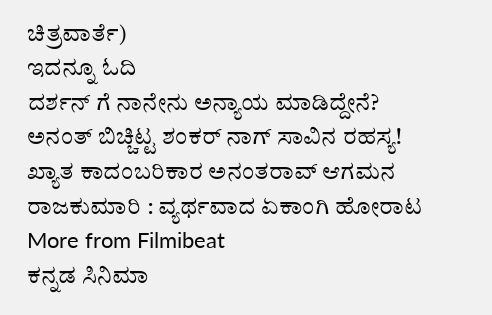ಚಿತ್ರವಾರ್ತೆ)
ಇದನ್ನೂ ಓದಿ
ದರ್ಶನ್ ಗೆ ನಾನೇನು ಅನ್ಯಾಯ ಮಾಡಿದ್ದೇನೆ?
ಅನಂತ್ ಬಿಚ್ಚಿಟ್ಟ ಶಂಕರ್ ನಾಗ್ ಸಾವಿನ ರಹಸ್ಯ!
ಖ್ಯಾತ ಕಾದಂಬರಿಕಾರ ಅನಂತರಾವ್ ಆಗಮನ
ರಾಜಕುಮಾರಿ : ವ್ಯರ್ಥವಾದ ಏಕಾಂಗಿ ಹೋರಾಟ
More from Filmibeat
ಕನ್ನಡ ಸಿನಿಮಾ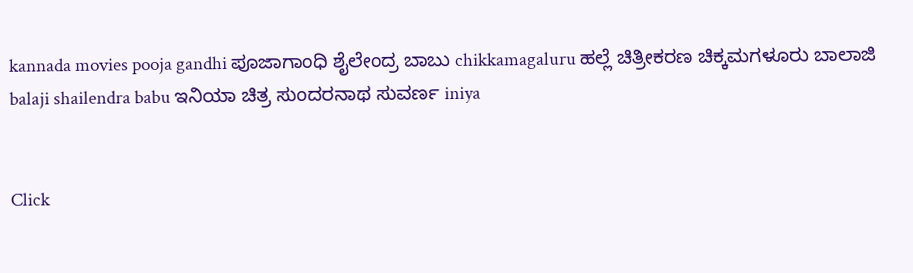kannada movies pooja gandhi ಪೂಜಾಗಾಂಧಿ ಶೈಲೇಂದ್ರ ಬಾಬು chikkamagaluru ಹಲ್ಲೆ ಚಿತ್ರೀಕರಣ ಚಿಕ್ಕಮಗಳೂರು ಬಾಲಾಜಿ balaji shailendra babu ಇನಿಯಾ ಚಿತ್ರ ಸುಂದರನಾಥ ಸುವರ್ಣ iniya


Click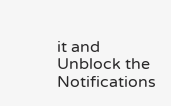it and Unblock the Notifications